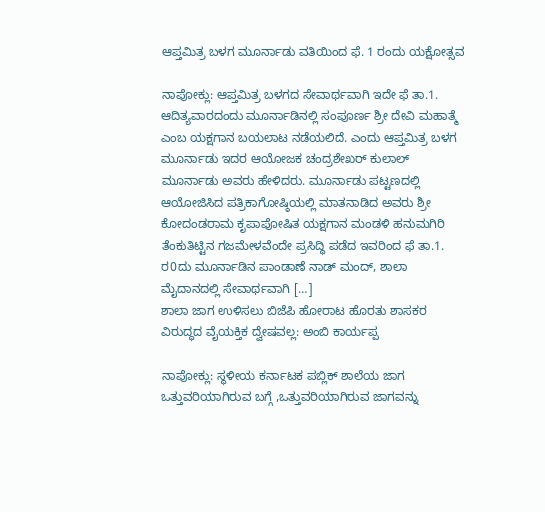ಆಪ್ತಮಿತ್ರ ಬಳಗ ಮೂರ್ನಾಡು ವತಿಯಿಂದ ಫೆ. 1 ರಂದು ಯಕ್ಷೋತ್ಸವ

ನಾಪೋಕ್ಲು: ಆಪ್ತಮಿತ್ರ ಬಳಗದ ಸೇವಾರ್ಥವಾಗಿ ಇದೇ ಫೆ ತಾ.1. ಆದಿತ್ಯವಾರದಂದು ಮೂರ್ನಾಡಿನಲ್ಲಿ ಸಂಪೂರ್ಣ ಶ್ರೀ ದೇವಿ ಮಹಾತ್ಮೆ ಎಂಬ ಯಕ್ಷಗಾನ ಬಯಲಾಟ ನಡೆಯಲಿದೆ. ಎಂದು ಆಪ್ತಮಿತ್ರ ಬಳಗ ಮೂರ್ನಾಡು ಇದರ ಆಯೋಜಕ ಚಂದ್ರಶೇಖರ್ ಕುಲಾಲ್ ಮೂರ್ನಾಡು ಅವರು ಹೇಳಿದರು. ಮೂರ್ನಾಡು ಪಟ್ಟಣದಲ್ಲಿ ಆಯೋಜಿಸಿದ ಪತ್ರಿಕಾಗೋಷ್ಠಿಯಲ್ಲಿ ಮಾತನಾಡಿದ ಅವರು ಶ್ರೀ ಕೋದಂಡರಾಮ ಕೃಪಾಪೋಷಿತ ಯಕ್ಷಗಾನ ಮಂಡಳಿ ಹನುಮಗಿರಿ ತೆಂಕುತಿಟ್ಟಿನ ಗಜಮೇಳವೆಂದೇ ಪ್ರಸಿದ್ಧಿ ಪಡೆದ ಇವರಿಂದ ಫೆ ತಾ.1. ರ0ದು ಮೂರ್ನಾಡಿನ ಪಾಂಡಾಣೆ ನಾಡ್ ಮಂದ್, ಶಾಲಾ ಮೈದಾನದಲ್ಲಿ ಸೇವಾರ್ಥವಾಗಿ […]
ಶಾಲಾ ಜಾಗ ಉಳಿಸಲು ಬಿಜೆಪಿ ಹೋರಾಟ ಹೊರತು ಶಾಸಕರ ವಿರುದ್ಧದ ವೈಯಕ್ತಿಕ ದ್ವೇಷವಲ್ಲ: ಅಂಬಿ ಕಾರ್ಯಪ್ಪ

ನಾಪೋಕ್ಲು: ಸ್ಥಳೀಯ ಕರ್ನಾಟಕ ಪಬ್ಲಿಕ್ ಶಾಲೆಯ ಜಾಗ ಒತ್ತುವರಿಯಾಗಿರುವ ಬಗ್ಗೆ ,ಒತ್ತುವರಿಯಾಗಿರುವ ಜಾಗವನ್ನು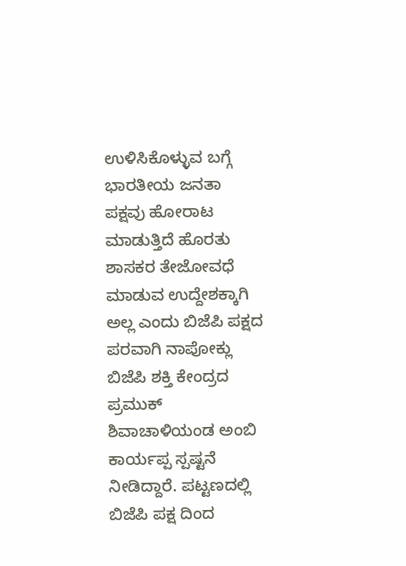ಉಳಿಸಿಕೊಳ್ಳುವ ಬಗ್ಗೆ ಭಾರತೀಯ ಜನತಾ ಪಕ್ಷವು ಹೋರಾಟ ಮಾಡುತ್ತಿದೆ ಹೊರತು ಶಾಸಕರ ತೇಜೋವಧೆ ಮಾಡುವ ಉದ್ದೇಶಕ್ಕಾಗಿ ಅಲ್ಲ ಎಂದು ಬಿಜೆಪಿ ಪಕ್ಷದ ಪರವಾಗಿ ನಾಪೋಕ್ಲು ಬಿಜೆಪಿ ಶಕ್ತಿ ಕೇಂದ್ರದ ಪ್ರಮುಕ್ ಶಿವಾಚಾಳಿಯಂಡ ಅಂಬಿ ಕಾರ್ಯಪ್ಪ ಸ್ಪಷ್ಟನೆ ನೀಡಿದ್ದಾರೆ. ಪಟ್ಟಣದಲ್ಲಿ ಬಿಜೆಪಿ ಪಕ್ಷ ದಿಂದ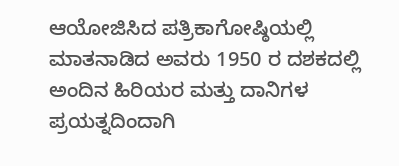ಆಯೋಜಿಸಿದ ಪತ್ರಿಕಾಗೋಷ್ಠಿಯಲ್ಲಿ ಮಾತನಾಡಿದ ಅವರು 1950 ರ ದಶಕದಲ್ಲಿ ಅಂದಿನ ಹಿರಿಯರ ಮತ್ತು ದಾನಿಗಳ ಪ್ರಯತ್ನದಿಂದಾಗಿ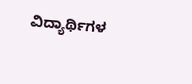ವಿದ್ಯಾರ್ಥಿಗಳ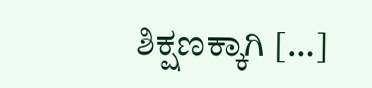ಶಿಕ್ಷಣಕ್ಕಾಗಿ […]